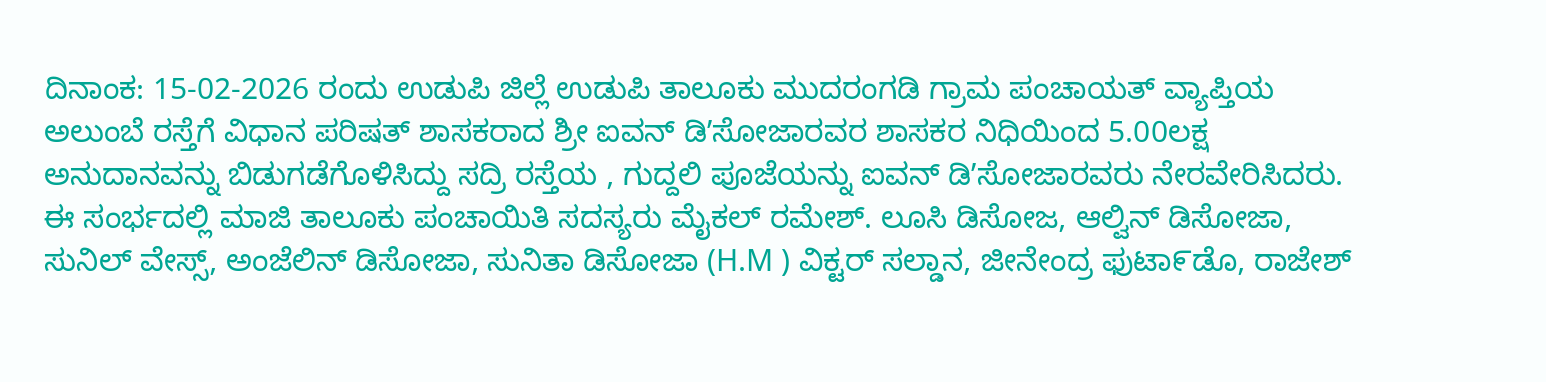ದಿನಾಂಕ: 15-02-2026 ರಂದು ಉಡುಪಿ ಜಿಲ್ಲೆ ಉಡುಪಿ ತಾಲೂಕು ಮುದರಂಗಡಿ ಗ್ರಾಮ ಪಂಚಾಯತ್ ವ್ಯಾಪ್ತಿಯ ಅಲುಂಬೆ ರಸ್ತೆಗೆ ವಿಧಾನ ಪರಿಷತ್ ಶಾಸಕರಾದ ಶ್ರೀ ಐವನ್ ಡಿʼಸೋಜಾರವರ ಶಾಸಕರ ನಿಧಿಯಿಂದ 5.00ಲಕ್ಷ ಅನುದಾನವನ್ನು ಬಿಡುಗಡೆಗೊಳಿಸಿದ್ದು ಸದ್ರಿ ರಸ್ತೆಯ , ಗುದ್ದಲಿ ಪೂಜೆಯನ್ನು ಐವನ್ ಡಿʼಸೋಜಾರವರು ನೇರವೇರಿಸಿದರು.
ಈ ಸಂರ್ಭದಲ್ಲಿ ಮಾಜಿ ತಾಲೂಕು ಪಂಚಾಯಿತಿ ಸದಸ್ಯರು ಮೈಕಲ್ ರಮೇಶ್. ಲೂಸಿ ಡಿಸೋಜ, ಆಲ್ವಿನ್ ಡಿಸೋಜಾ, ಸುನಿಲ್ ವೇಸ್ಸ್, ಅಂಜೆಲಿನ್ ಡಿಸೋಜಾ, ಸುನಿತಾ ಡಿಸೋಜಾ (H.M ) ವಿಕ್ಟರ್ ಸಲ್ಡಾನ, ಜೀನೇಂದ್ರ ಫುಟಾ೯ಡೊ, ರಾಜೇಶ್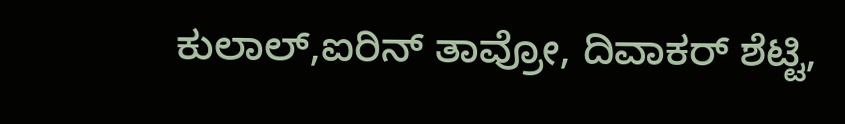ಕುಲಾಲ್,ಐರಿನ್ ತಾವ್ರೋ, ದಿವಾಕರ್ ಶೆಟ್ಟಿ,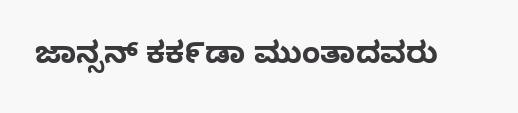ಜಾನ್ಸನ್ ಕಕ೯ಡಾ ಮುಂತಾದವರು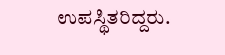ಉಪಸ್ಥಿತರಿದ್ದರು.